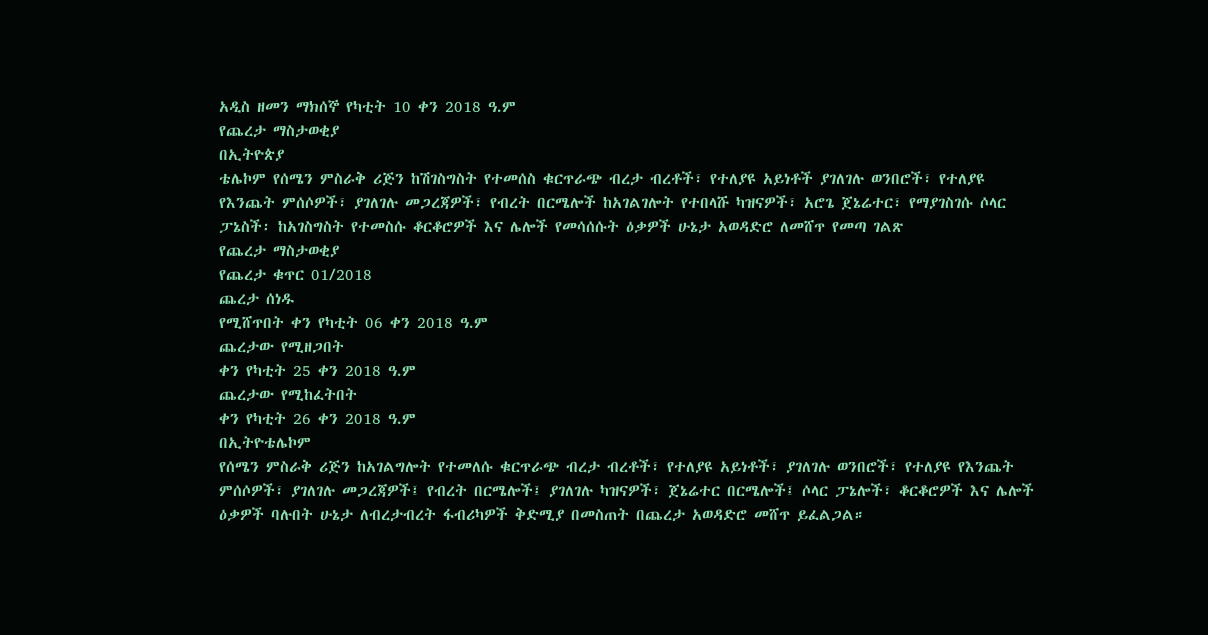አዲስ ዘመን ማክሰኞ የካቲት 10 ቀን 2018 ዓ.ም
የጨረታ ማስታወቂያ
በኢትዮጵያ
ቴሌኮም የሰሜን ምስራቅ ሪጅን ከሽገስግስት የተመሰስ ቁርጥራጭ ብረታ ብረቶች፣ የተለያዩ አይነቶች ያገለገሉ ወንበሮች፣ የተለያዩ
የእንጨት ምሰሶዎች፣ ያገለገሉ መጋረጃዎች፣ የብረት በርሜሎች ከአገልገሎት የተበላሹ ካዝናዎች፣ አሮጌ ጀኔሬተር፣ የማያገስገሱ ሶላር
ፓኔስች፡ ከአገስግስት የተመስሱ ቆርቆሮዎች እና ሌሎች የመሳሰሱት ዕቃዎች ሁኔታ አወዳድሮ ለመሸጥ የመጣ ገልጽ
የጨረታ ማስታወቂያ
የጨረታ ቁጥር 01/2018
ጨረታ ሰነዱ
የሚሸጥበት ቀን የካቲት 06 ቀን 2018 ዓ.ም
ጨረታው የሚዘጋበት
ቀን የካቲት 25 ቀን 2018 ዓ.ም
ጨረታው የሚከፈትበት
ቀን የካቲት 26 ቀን 2018 ዓ.ም
በኢትዮቴሌኮም
የሰሜን ምስራቅ ሪጅን ከአገልግሎት የተመለሱ ቁርጥራጭ ብረታ ብረቶች፣ የተለያዩ አይነቶች፣ ያገለገሉ ወንበሮች፣ የተለያዩ የእንጨት
ምሰሶዎች፣ ያገለገሉ መጋረጃዎች፤ የብረት በርሜሎች፤ ያገለገሉ ካዝናዎች፣ ጀኔሬተር በርሜሎች፤ ሶላር ፓኔሎች፣ ቆርቆሮዎች እና ሌሎች
ዕቃዎች ባሉበት ሁኔታ ለብረታብረት ፋብሪካዎች ቅድሚያ በመስጠት በጨረታ አወዳድሮ መሸጥ ይፈልጋል።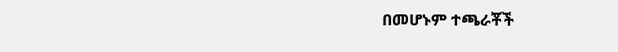በመሆኑም ተጫራቾች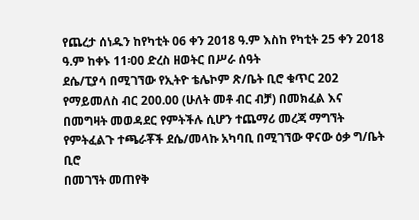የጨረታ ሰነዱን ከየካቲት 06 ቀን 2018 ዓ.ም እስከ የካቲት 25 ቀን 2018 ዓ.ም ከቀኑ 11፡00 ድረስ ዘወትር በሥራ ሰዓት
ደሴ/ፒያሳ በሚገኘው የኢትዮ ቴሌኮም ጽ/ቤት ቢሮ ቁጥር 202 የማይመለስ ብር 200.00 (ሁለት መቶ ብር ብቻ) በመክፈል እና
በመግዛት መወዳደር የምትችሉ ሲሆን ተጨማሪ መረጃ ማግኘት የምትፈልጉ ተጫራቾች ደሴ/መላኩ አካባቢ በሚገኘው ዋናው ዕቃ ግ/ቤት ቢሮ
በመገኘት መጠየቅ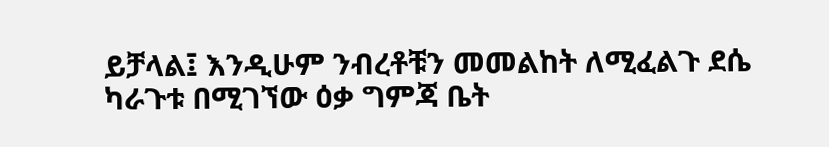ይቻላል፤ እንዲሁም ንብረቶቹን መመልከት ለሚፈልጉ ደሴ ካራጉቱ በሚገኘው ዕቃ ግምጃ ቤት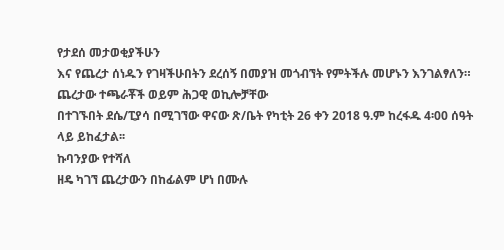የታደሰ መታወቂያችሁን
እና የጨረታ ሰነዱን የገዛችሁበትን ደረሰኝ በመያዝ መጎብኘት የምትችሉ መሆኑን እንገልፃለን። ጨረታው ተጫራቾች ወይም ሕጋዊ ወኪሎቻቸው
በተገኙበት ደሴ/ፒያሳ በሚገኘው ዋናው ጽ/ቤት የካቲት 26 ቀን 2018 ዓ.ም ከረፋዱ 4፡00 ሰዓት ላይ ይከፈታል፡፡
ኩባንያው የተሻለ
ዘዴ ካገኘ ጨረታውን በከፊልም ሆነ በሙሉ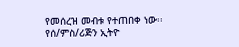የመሰረዝ መብቱ የተጠበቀ ነው፡፡
የሰ/ምስ/ሪጅን ኢትዮ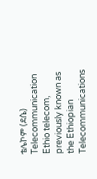ቴሌኮም (ደሴ)
Telecommunication
Ethio telecom, previously known as the Ethiopian Telecommunications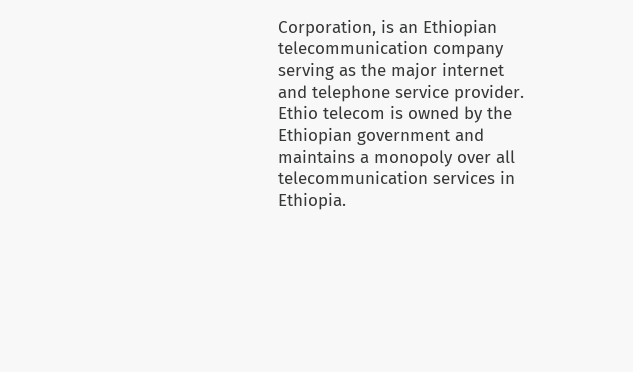Corporation, is an Ethiopian telecommunication company serving as the major internet and telephone service provider. Ethio telecom is owned by the Ethiopian government and maintains a monopoly over all telecommunication services in Ethiopia.